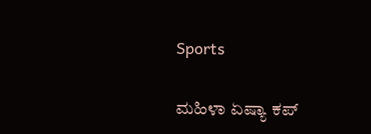Sports

ಮಹಿಳಾ ಏಷ್ಯಾ ಕಪ್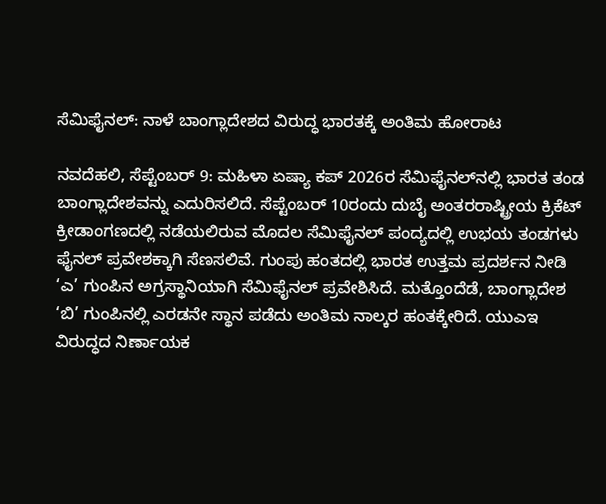ಸೆಮಿಫೈನಲ್: ನಾಳೆ ಬಾಂಗ್ಲಾದೇಶದ ವಿರುದ್ಧ ಭಾರತಕ್ಕೆ ಅಂತಿಮ ಹೋರಾಟ

ನವದೆಹಲಿ, ಸೆಪ್ಟೆಂಬರ್ 9: ಮಹಿಳಾ ಏಷ್ಯಾ ಕಪ್ 2026ರ ಸೆಮಿಫೈನಲ್‌ನಲ್ಲಿ ಭಾರತ ತಂಡ ಬಾಂಗ್ಲಾದೇಶವನ್ನು ಎದುರಿಸಲಿದೆ. ಸೆಪ್ಟೆಂಬರ್ 10ರಂದು ದುಬೈ ಅಂತರರಾಷ್ಟ್ರೀಯ ಕ್ರಿಕೆಟ್ ಕ್ರೀಡಾಂಗಣದಲ್ಲಿ ನಡೆಯಲಿರುವ ಮೊದಲ ಸೆಮಿಫೈನಲ್ ಪಂದ್ಯದಲ್ಲಿ ಉಭಯ ತಂಡಗಳು ಫೈನಲ್ ಪ್ರವೇಶಕ್ಕಾಗಿ ಸೆಣಸಲಿವೆ. ಗುಂಪು ಹಂತದಲ್ಲಿ ಭಾರತ ಉತ್ತಮ ಪ್ರದರ್ಶನ ನೀಡಿ ‘ಎ’ ಗುಂಪಿನ ಅಗ್ರಸ್ಥಾನಿಯಾಗಿ ಸೆಮಿಫೈನಲ್ ಪ್ರವೇಶಿಸಿದೆ. ಮತ್ತೊಂದೆಡೆ, ಬಾಂಗ್ಲಾದೇಶ ‘ಬಿ’ ಗುಂಪಿನಲ್ಲಿ ಎರಡನೇ ಸ್ಥಾನ ಪಡೆದು ಅಂತಿಮ ನಾಲ್ಕರ ಹಂತಕ್ಕೇರಿದೆ. ಯುಎಇ ವಿರುದ್ಧದ ನಿರ್ಣಾಯಕ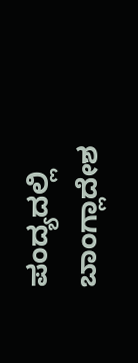ಪಂದ್ಯದಲ್ಲಿ ಬಾಂಗ್ಲಾದೇಶ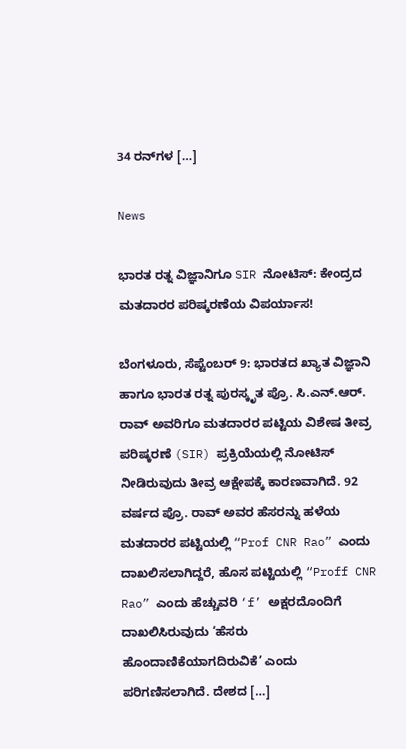34 ರನ್‌ಗಳ […]

News

ಭಾರತ ರತ್ನ ವಿಜ್ಞಾನಿಗೂ SIR ನೋಟಿಸ್: ಕೇಂದ್ರದ ಮತದಾರರ ಪರಿಷ್ಕರಣೆಯ ವಿಪರ್ಯಾಸ!

ಬೆಂಗಳೂರು, ಸೆಪ್ಟೆಂಬರ್ 9: ಭಾರತದ ಖ್ಯಾತ ವಿಜ್ಞಾನಿ ಹಾಗೂ ಭಾರತ ರತ್ನ ಪುರಸ್ಕೃತ ಪ್ರೊ. ಸಿ.ಎನ್.ಆರ್. ರಾವ್ ಅವರಿಗೂ ಮತದಾರರ ಪಟ್ಟಿಯ ವಿಶೇಷ ತೀವ್ರ ಪರಿಷ್ಕರಣೆ (SIR) ಪ್ರಕ್ರಿಯೆಯಲ್ಲಿ ನೋಟಿಸ್ ನೀಡಿರುವುದು ತೀವ್ರ ಆಕ್ಷೇಪಕ್ಕೆ ಕಾರಣವಾಗಿದೆ. 92 ವರ್ಷದ ಪ್ರೊ. ರಾವ್ ಅವರ ಹೆಸರನ್ನು ಹಳೆಯ ಮತದಾರರ ಪಟ್ಟಿಯಲ್ಲಿ “Prof CNR Rao” ಎಂದು ದಾಖಲಿಸಲಾಗಿದ್ದರೆ, ಹೊಸ ಪಟ್ಟಿಯಲ್ಲಿ “Proff CNR Rao” ಎಂದು ಹೆಚ್ಚುವರಿ ‘f’ ಅಕ್ಷರದೊಂದಿಗೆ ದಾಖಲಿಸಿರುವುದು ‘ಹೆಸರು ಹೊಂದಾಣಿಕೆಯಾಗದಿರುವಿಕೆ’ ಎಂದು ಪರಿಗಣಿಸಲಾಗಿದೆ. ದೇಶದ […]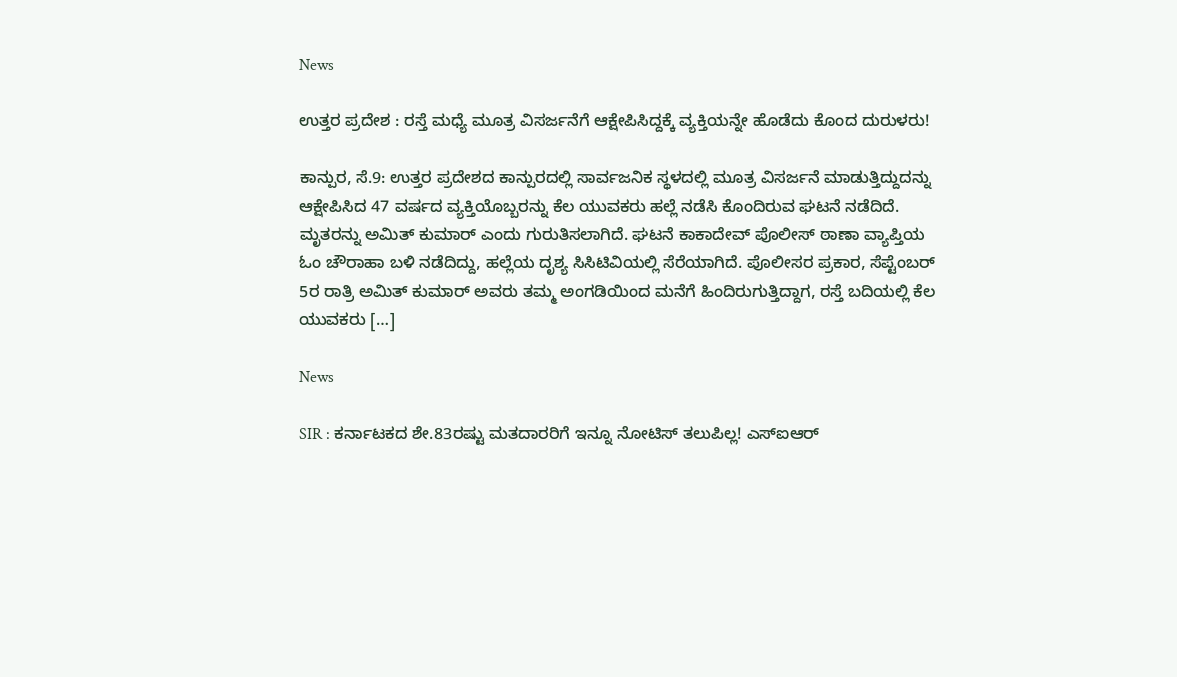News

ಉತ್ತರ ಪ್ರದೇಶ : ರಸ್ತೆ ಮಧ್ಯೆ ಮೂತ್ರ ವಿಸರ್ಜನೆಗೆ ಆಕ್ಷೇಪಿಸಿದ್ದಕ್ಕೆ ವ್ಯಕ್ತಿಯನ್ನೇ ಹೊಡೆದು ಕೊಂದ ದುರುಳರು!

ಕಾನ್ಪುರ, ಸೆ.9: ಉತ್ತರ ಪ್ರದೇಶದ ಕಾನ್ಪುರದಲ್ಲಿ ಸಾರ್ವಜನಿಕ ಸ್ಥಳದಲ್ಲಿ ಮೂತ್ರ ವಿಸರ್ಜನೆ ಮಾಡುತ್ತಿದ್ದುದನ್ನು ಆಕ್ಷೇಪಿಸಿದ 47 ವರ್ಷದ ವ್ಯಕ್ತಿಯೊಬ್ಬರನ್ನು ಕೆಲ ಯುವಕರು ಹಲ್ಲೆ ನಡೆಸಿ ಕೊಂದಿರುವ ಘಟನೆ ನಡೆದಿದೆ. ಮೃತರನ್ನು ಅಮಿತ್ ಕುಮಾರ್ ಎಂದು ಗುರುತಿಸಲಾಗಿದೆ. ಘಟನೆ ಕಾಕಾದೇವ್ ಪೊಲೀಸ್ ಠಾಣಾ ವ್ಯಾಪ್ತಿಯ ಓಂ ಚೌರಾಹಾ ಬಳಿ ನಡೆದಿದ್ದು, ಹಲ್ಲೆಯ ದೃಶ್ಯ ಸಿಸಿಟಿವಿಯಲ್ಲಿ ಸೆರೆಯಾಗಿದೆ. ಪೊಲೀಸರ ಪ್ರಕಾರ, ಸೆಪ್ಟೆಂಬರ್ 5ರ ರಾತ್ರಿ ಅಮಿತ್ ಕುಮಾರ್ ಅವರು ತಮ್ಮ ಅಂಗಡಿಯಿಂದ ಮನೆಗೆ ಹಿಂದಿರುಗುತ್ತಿದ್ದಾಗ, ರಸ್ತೆ ಬದಿಯಲ್ಲಿ ಕೆಲ ಯುವಕರು […]

News

SIR : ಕರ್ನಾಟಕದ ಶೇ.83ರಷ್ಟು ಮತದಾರರಿಗೆ ಇನ್ನೂ ನೋಟಿಸ್ ತಲುಪಿಲ್ಲ! ಎಸ್‌ಐಆರ್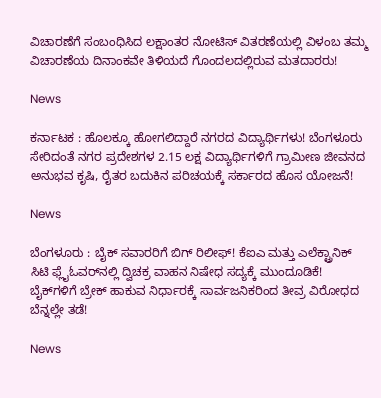ವಿಚಾರಣೆಗೆ ಸಂಬಂಧಿಸಿದ ಲಕ್ಷಾಂತರ ನೋಟಿಸ್ ವಿತರಣೆಯಲ್ಲಿ ವಿಳಂಬ ತಮ್ಮ ವಿಚಾರಣೆಯ ದಿನಾಂಕವೇ ತಿಳಿಯದೆ ಗೊಂದಲದಲ್ಲಿರುವ ಮತದಾರರು!

News

ಕರ್ನಾಟಕ : ಹೊಲಕ್ಕೂ ಹೋಗಲಿದ್ದಾರೆ ನಗರದ ವಿದ್ಯಾರ್ಥಿಗಳು! ಬೆಂಗಳೂರು ಸೇರಿದಂತೆ ನಗರ ಪ್ರದೇಶಗಳ 2.15 ಲಕ್ಷ ವಿದ್ಯಾರ್ಥಿಗಳಿಗೆ ಗ್ರಾಮೀಣ ಜೀವನದ ಅನುಭವ ಕೃಷಿ, ರೈತರ ಬದುಕಿನ ಪರಿಚಯಕ್ಕೆ ಸರ್ಕಾರದ ಹೊಸ ಯೋಜನೆ!

News

ಬೆಂಗಳೂರು : ಬೈಕ್ ಸವಾರರಿಗೆ ಬಿಗ್ ರಿಲೀಫ್! ಕೆಐಎ ಮತ್ತು ಎಲೆಕ್ಟ್ರಾನಿಕ್ ಸಿಟಿ ಫ್ಲೈಓವರ್‌ನಲ್ಲಿ ದ್ವಿಚಕ್ರ ವಾಹನ ನಿಷೇಧ ಸದ್ಯಕ್ಕೆ ಮುಂದೂಡಿಕೆ! ಬೈಕ್‌ಗಳಿಗೆ ಬ್ರೇಕ್ ಹಾಕುವ ನಿರ್ಧಾರಕ್ಕೆ ಸಾರ್ವಜನಿಕರಿಂದ ತೀವ್ರ ವಿರೋಧದ ಬೆನ್ನಲ್ಲೇ ತಡೆ!

News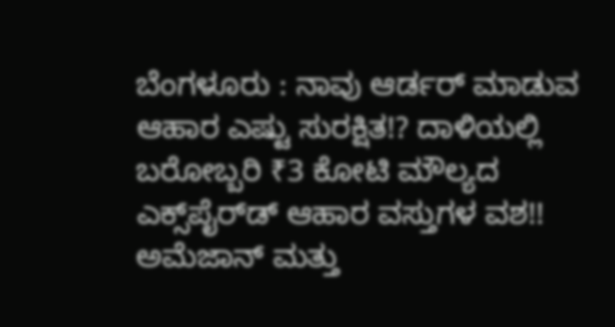ಬೆಂಗಳೂರು : ನಾವು ಆರ್ಡರ್ ಮಾಡುವ ಆಹಾರ ಎಷ್ಟು ಸುರಕ್ಷಿತ!? ದಾಳಿಯಲ್ಲಿ ಬರೋಬ್ಬರಿ ₹3 ಕೋಟಿ ಮೌಲ್ಯದ ಎಕ್ಸ್‌ಪೈರ್‌ಡ್ ಆಹಾರ ವಸ್ತುಗಳ ವಶ!! ಅಮೆಜಾನ್ ಮತ್ತು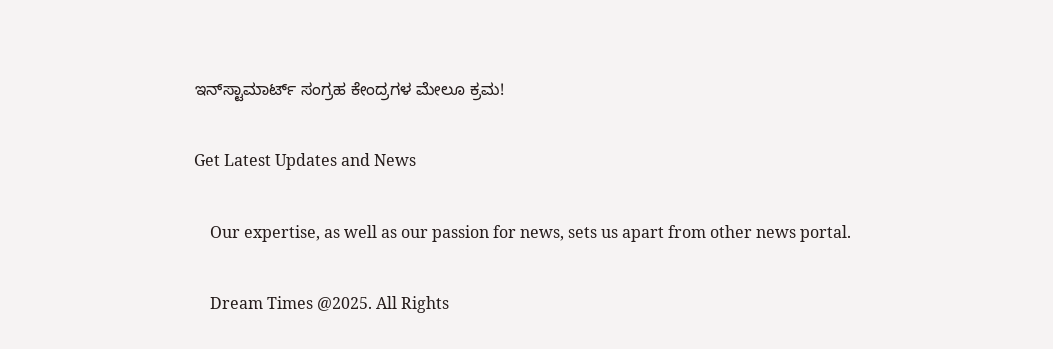ಇನ್‌ಸ್ಟಾಮಾರ್ಟ್ ಸಂಗ್ರಹ ಕೇಂದ್ರಗಳ ಮೇಲೂ ಕ್ರಮ!

Get Latest Updates and News

    Our expertise, as well as our passion for news, sets us apart from other news portal.

    Dream Times @2025. All Rights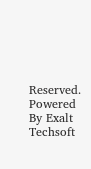Reserved. Powered By Exalt Techsoft